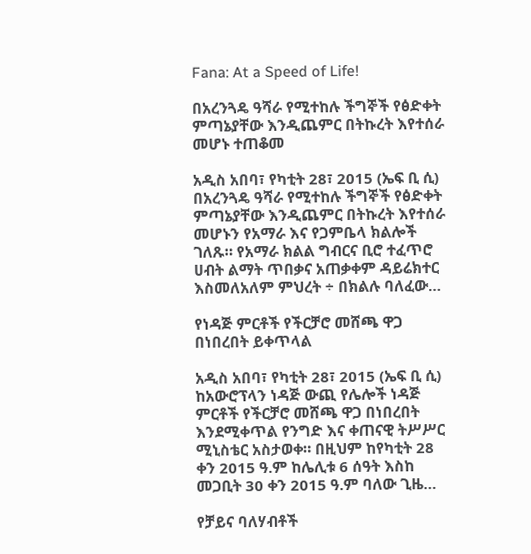Fana: At a Speed of Life!

በአረንጓዴ ዓሻራ የሚተከሉ ችግኞች የፅድቀት ምጣኔያቸው እንዲጨምር በትኩረት እየተሰራ መሆኑ ተጠቆመ

አዲስ አበባ፣ የካቲት 28፣ 2015 (ኤፍ ቢ ሲ) በአረንጓዴ ዓሻራ የሚተከሉ ችግኞች የፅድቀት ምጣኔያቸው እንዲጨምር በትኩረት እየተሰራ መሆኑን የአማራ እና የጋምቤላ ክልሎች ገለጹ። የአማራ ክልል ግብርና ቢሮ ተፈጥሮ ሀብት ልማት ጥበቃና አጠቃቀም ዳይሬክተር እስመለአለም ምህረት ÷ በክልሉ ባለፈው…

የነዳጅ ምርቶች የችርቻሮ መሸጫ ዋጋ በነበረበት ይቀጥላል

አዲስ አበባ፣ የካቲት 28፣ 2015 (ኤፍ ቢ ሲ) ከአውሮፕላን ነዳጅ ውጪ የሌሎች ነዳጅ ምርቶች የችርቻሮ መሸጫ ዋጋ በነበረበት እንደሚቀጥል የንግድ እና ቀጠናዊ ትሥሥር ሚኒስቴር አስታወቀ። በዚህም ከየካቲት 28 ቀን 2015 ዓ.ም ከሌሊቱ 6 ሰዓት እስከ መጋቢት 30 ቀን 2015 ዓ.ም ባለው ጊዜ…

የቻይና ባለሃብቶች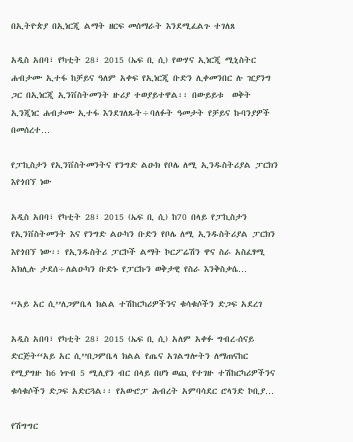በኢትዮጵያ በኢነርጂ ልማት ዘርፍ መሰማራት እንደሚፈልጉ ተገለጸ

አዲስ አበባ፣ የካቲት 28፣ 2015 (ኤፍ ቢ ሲ) የውሃና ኢነርጂ ሚኒስትር ሐብታሙ ኢተፋ ከቻይና ዓለም አቀፍ የኢነርጂ ቡድን ሊቀመንበር ሉ ዢያንግ ጋር በኢነርጂ ኢንቨስትመንት ዙሪያ ተወያይተዋል፡፡ በውይይቱ  ወቅት ኢንጂነር ሐብታሙ ኢተፋ እንደገለጹት÷ባለፉት ዓመታት የቻይና ኩባንያዎች በመሰረተ…

የፓኪስታን የኢንቨስትመንትና የንግድ ልዑክ የቦሌ ለሚ ኢንዱስትሪያል ፓርክን እየጎበኘ ነው

አዲስ አበባ፣ የካቲት 28፣ 2015 (ኤፍ ቢ ሲ) ከ70 በላይ የፓኪስታን የኢንቨስትመንት እና የንግድ ልዑካን ቡድን የቦሌ ለሚ ኢንዱስትሪያል ፓርክን እየጎበኘ ነው፡፡ የኢንዱስትሪ ፓርኮች ልማት ኮርፖሬሽን ዋና ስራ አስፈፃሚ አክሊሉ ታደሰ÷ለልዑካን ቡድኑ የፓርኩን ወቅታዊ የስራ እንቅስቃሴ…

‘‘አይ አር ሲ’’ለጋምቤላ ክልል ተሽከርካሪዎችንና ቁሳቁሶችን ድጋፍ አደረገ

አዲስ አበባ፣ የካቲት 28፣ 2015 (ኤፍ ቢ ሲ) አለም አቀፉ ግብረ-ሰናይ ድርጅት‘‘አይ አር ሲ’’በጋምቤላ ክልል የጤና አገልግሎትን ለማጠናከር የሚያግዙ ከ6 ነጥብ 5 ሚሊየን ብር በላይ በሆነ ወጪ የተገዙ ተሽከርካሪዎችንና ቁሳቁሶችን ድጋፍ አድርጓል፡፡ የአውሮፓ ሕብረት አምባሳደር ሮላንድ ኮቢያ…

የሽግግር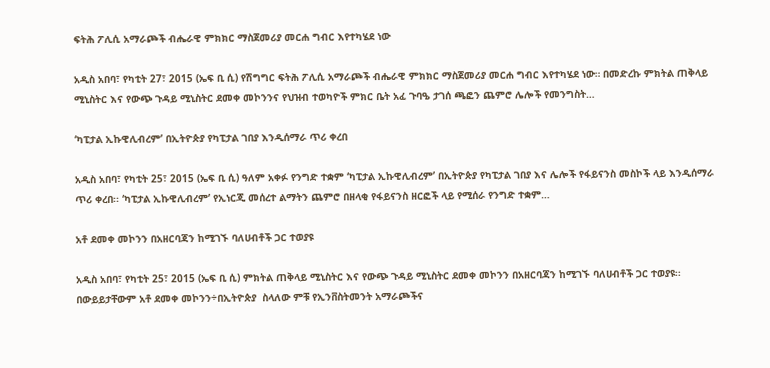ፍትሕ ፖሊሲ አማራጮች ብሔራዊ ምክክር ማስጀመሪያ መርሐ ግብር እየተካሄደ ነው

አዲስ አበባ፣ የካቲት 27፣ 2015 (ኤፍ ቢ ሲ) የሽግግር ፍትሕ ፖሊሲ አማራጮች ብሔራዊ ምክክር ማስጀመሪያ መርሐ ግብር እየተካሄደ ነው። በመድረኩ ምክትል ጠቅላይ ሚኒስትር እና የውጭ ጉዳይ ሚኒስትር ደመቀ መኮንንና የህዝብ ተወካዮች ምክር ቤት አፈ ጉባዔ ታገሰ ጫፎን ጨምሮ ሌሎች የመንግስት…

‘ካፒታል ኢኩዊሊብረም’ በኢትዮጵያ የካፒታል ገበያ እንዲሰማራ ጥሪ ቀረበ

አዲስ አበባ፣ የካቲት 25፣ 2015 (ኤፍ ቢ ሲ) ዓለም አቀፉ የንግድ ተቋም ‘ካፒታል ኢኩዊሊብረም’ በኢትዮጵያ የካፒታል ገበያ እና ሌሎች የፋይናንስ መስኮች ላይ እንዲሰማራ ጥሪ ቀረበ፡፡ ‘ካፒታል ኢኩዊሊብረም’ የኢነርጂ መሰረተ ልማትን ጨምሮ በዘላቂ የፋይናንስ ዘርፎች ላይ የሚሰራ የንግድ ተቋም…

አቶ ደመቀ መኮንን በአዘርባጃን ከሚገኙ ባለሀብቶች ጋር ተወያዩ

አዲስ አበባ፣ የካቲት 25፣ 2015 (ኤፍ ቢ ሲ) ምክትል ጠቅላይ ሚኒስትር እና የውጭ ጉዳይ ሚኒስትር ደመቀ መኮንን በአዘርባጃን ከሚገኙ ባለሀብቶች ጋር ተወያዩ፡፡ በውይይታቸውም አቶ ደመቀ መኮንን÷በኢትዮጵያ  ስላለው ምቹ የኢንቨስትመንት አማራጮችና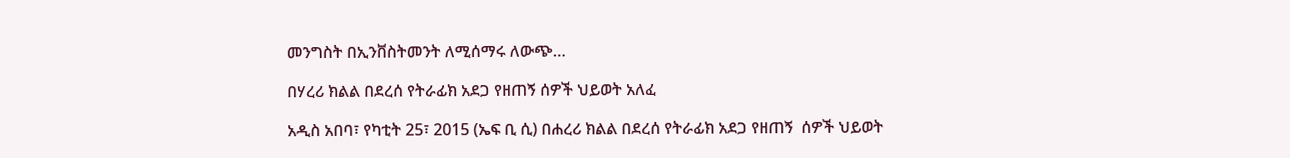መንግስት በኢንቨስትመንት ለሚሰማሩ ለውጭ…

በሃረሪ ክልል በደረሰ የትራፊክ አደጋ የዘጠኝ ሰዎች ህይወት አለፈ

አዲስ አበባ፣ የካቲት 25፣ 2015 (ኤፍ ቢ ሲ) በሐረሪ ክልል በደረሰ የትራፊክ አደጋ የዘጠኝ  ሰዎች ህይወት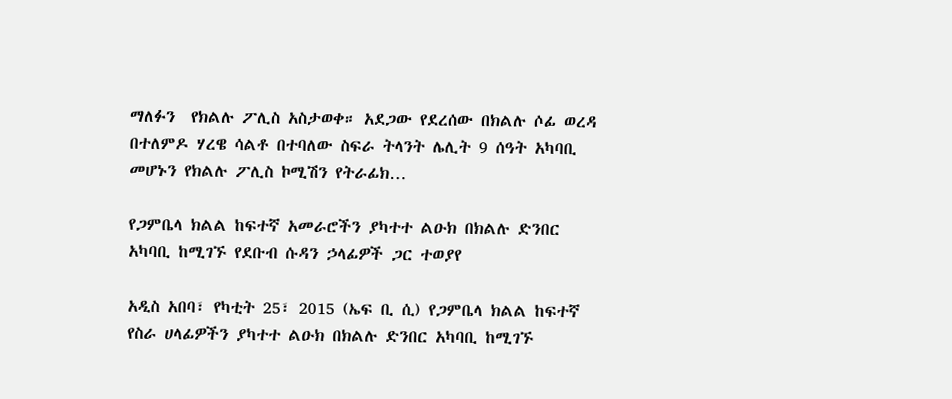ማለፉን  የክልሉ ፖሊስ አስታወቀ። አደጋው የደረሰው በክልሉ ሶፊ ወረዳ በተለምዶ ሃረዌ ሳልቶ በተባለው ስፍራ ትላንት ሌሊት 9 ሰዓት አካባቢ መሆኑን የክልሉ ፖሊስ ኮሚሽን የትራፊክ…

የጋምቤላ ክልል ከፍተኛ አመራሮችን ያካተተ ልዑክ በክልሉ ድንበር አካባቢ ከሚገኙ የደቡብ ሱዳን ኃላፊዎች ጋር ተወያየ

አዲስ አበባ፣ የካቲት 25፣ 2015 (ኤፍ ቢ ሲ) የጋምቤላ ክልል ከፍተኛ የስራ ሀላፊዎችን ያካተተ ልዑክ በክልሉ ድንበር አካባቢ ከሚገኙ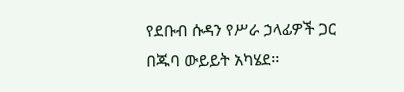የደቡብ ሱዳን የሥራ ኃላፊዎች ጋር በጁባ ውይይት አካሄደ፡፡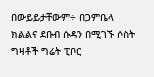በውይይታቸውም÷ በጋምቤላ ክልልና ደቡብ ሱዳን በሚገኙ ሶስት ግዛቶች ግሬት ፒቦር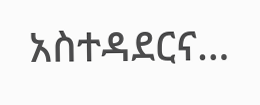አስተዳደርና…